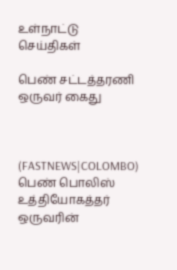உள்நாட்டு செய்திகள்

பெண் சட்டத்தரணி ஒருவர் கைது



(FASTNEWS|COLOMBO) பெண் பொலிஸ் உத்தியோகத்தர் ஒருவரின்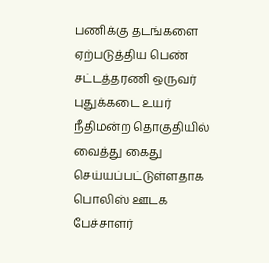பணிக்கு தடங்களை ஏற்படுத்திய பெண் சட்டத்தரணி ஒருவர் புதுக்கடை உயர் நீதிமன்ற தொகுதியில் வைத்து கைது செய்யப்பட்டுள்ளதாக பொலிஸ் ஊடக பேச்சாளர்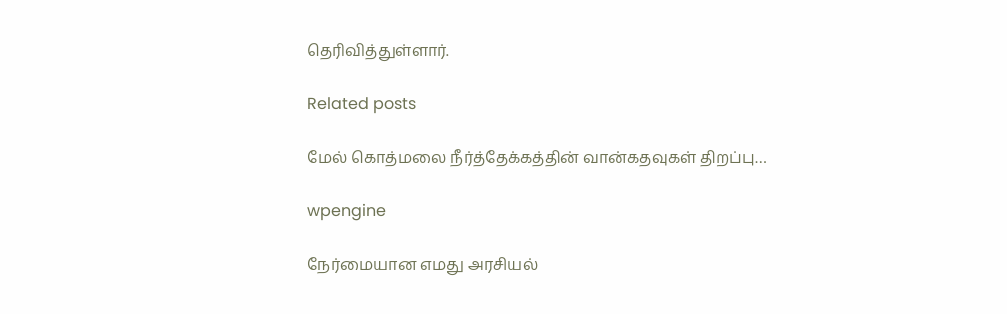தெரிவித்துள்ளார்.

Related posts

மேல் கொத்மலை நீர்த்தேக்கத்தின் வான்கதவுகள் திறப்பு…

wpengine

நேர்மையான எமது அரசியல்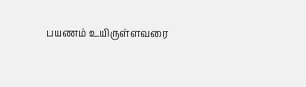பயணம் உயிருள்ளவரை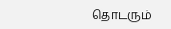தொடரும்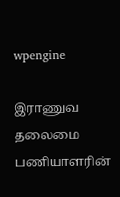wpengine

இராணுவ தலைமை பணியாளரின்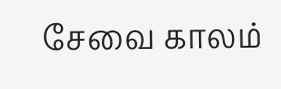சேவை காலம்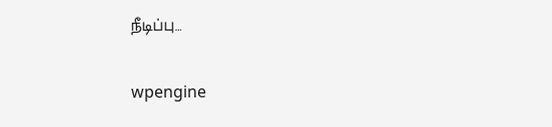நீடிப்பு…

wpengine